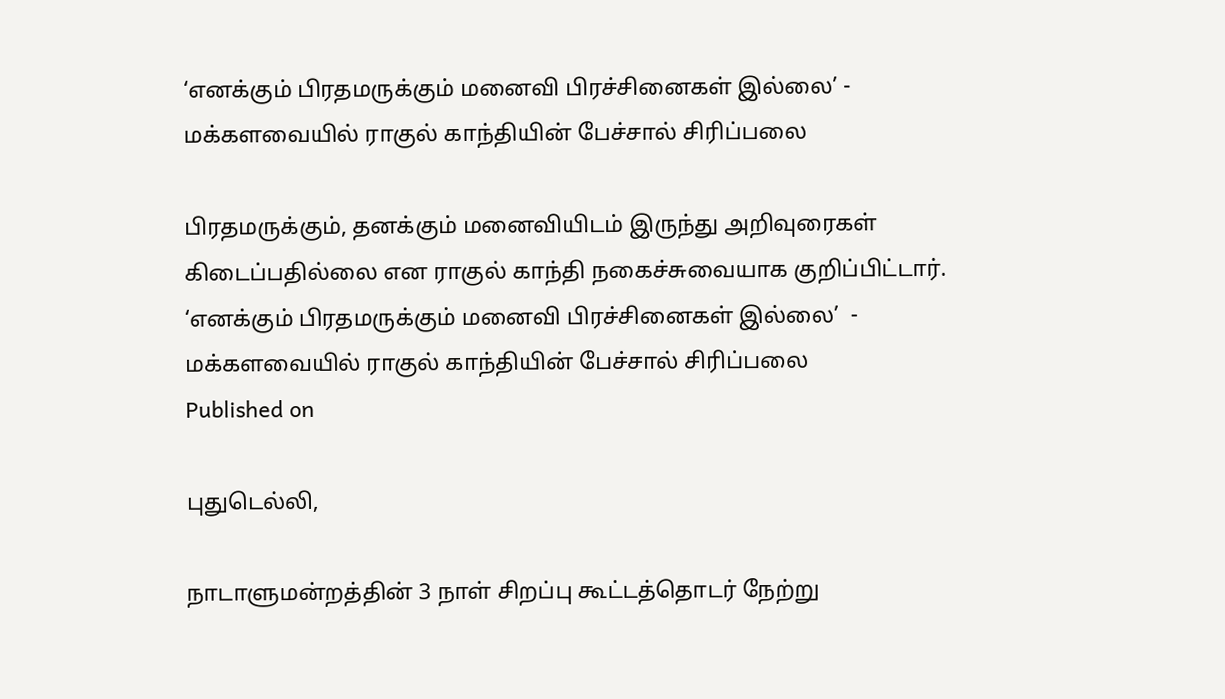‘எனக்கும் பிரதமருக்கும் மனைவி பிரச்சினைகள் இல்லை’ - மக்களவையில் ராகுல் காந்தியின் பேச்சால் சிரிப்பலை

பிரதமருக்கும், தனக்கும் மனைவியிடம் இருந்து அறிவுரைகள் கிடைப்பதில்லை என ராகுல் காந்தி நகைச்சுவையாக குறிப்பிட்டார்.
‘எனக்கும் பிரதமருக்கும் மனைவி பிரச்சினைகள் இல்லை’  - மக்களவையில் ராகுல் காந்தியின் பேச்சால் சிரிப்பலை
Published on

புதுடெல்லி,

நாடாளுமன்றத்தின் 3 நாள் சிறப்பு கூட்டத்தொடர் நேற்று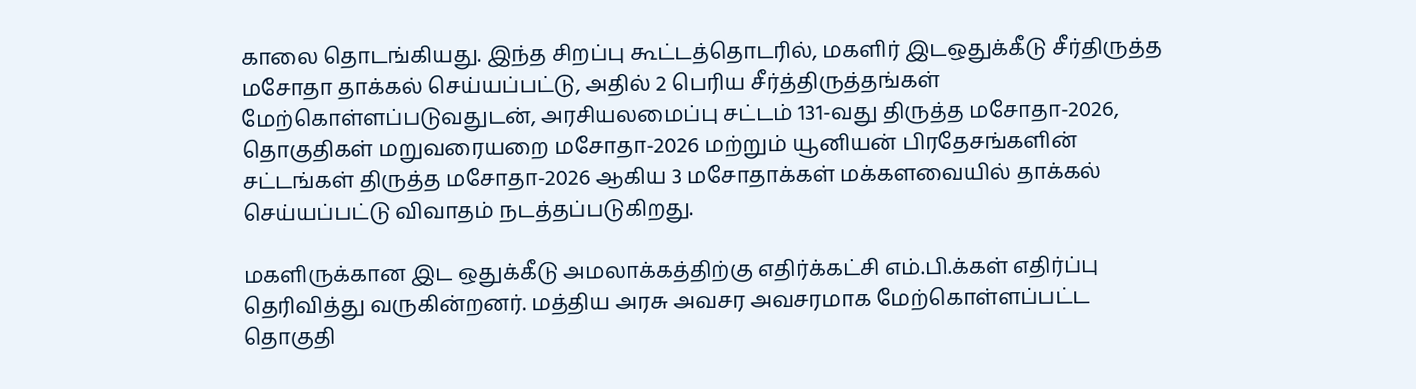காலை தொடங்கியது. இந்த சிறப்பு கூட்டத்தொடரில், மகளிர் இடஒதுக்கீடு சீர்திருத்த மசோதா தாக்கல் செய்யப்பட்டு, அதில் 2 பெரிய சீர்த்திருத்தங்கள் மேற்கொள்ளப்படுவதுடன், அரசியலமைப்பு சட்டம் 131-வது திருத்த மசோதா-2026, தொகுதிகள் மறுவரையறை மசோதா-2026 மற்றும் யூனியன் பிரதேசங்களின் சட்டங்கள் திருத்த மசோதா-2026 ஆகிய 3 மசோதாக்கள் மக்களவையில் தாக்கல் செய்யப்பட்டு விவாதம் நடத்தப்படுகிறது.

மகளிருக்கான இட ஒதுக்கீடு அமலாக்கத்திற்கு எதிர்க்கட்சி எம்.பி.க்கள் எதிர்ப்பு தெரிவித்து வருகின்றனர். மத்திய அரசு அவசர அவசரமாக மேற்கொள்ளப்பட்ட தொகுதி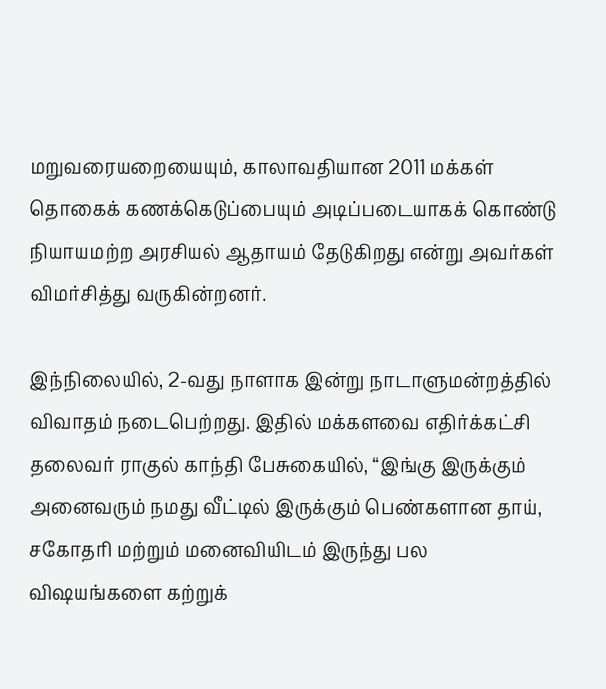மறுவரையறையையும், காலாவதியான 2011 மக்கள் தொகைக் கணக்கெடுப்பையும் அடிப்படையாகக் கொண்டு நியாயமற்ற அரசியல் ஆதாயம் தேடுகிறது என்று அவர்கள் விமர்சித்து வருகின்றனர்.

இந்நிலையில், 2-வது நாளாக இன்று நாடாளுமன்றத்தில் விவாதம் நடைபெற்றது. இதில் மக்களவை எதிர்க்கட்சி தலைவர் ராகுல் காந்தி பேசுகையில், “இங்கு இருக்கும் அனைவரும் நமது வீட்டில் இருக்கும் பெண்களான தாய், சகோதரி மற்றும் மனைவியிடம் இருந்து பல விஷயங்களை கற்றுக்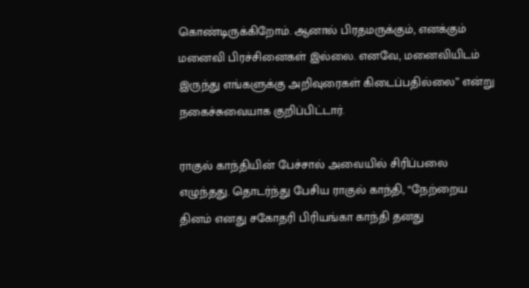கொண்டிருக்கிறோம். ஆனால் பிரதமருக்கும், எனக்கும் மனைவி பிரச்சினைகள் இல்லை. எனவே, மனைவியிடம் இருந்து எங்களுக்கு அறிவுரைகள் கிடைப்பதில்லை” என்று நகைச்சுவையாக குறிப்பிட்டார்.

ராகுல் காந்தியின் பேச்சால் அவையில் சிரிப்பலை எழுந்தது. தொடர்ந்து பேசிய ராகுல் காந்தி, “நேற்றைய தினம் எனது சகோதரி பிரியங்கா காந்தி தனது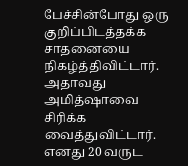பேச்சின்போது ஒரு குறிப்பிடத்தக்க சாதனையை நிகழ்த்திவிட்டார். அதாவது அமித்ஷாவை சிரிக்க வைத்துவிட்டார். எனது 20 வருட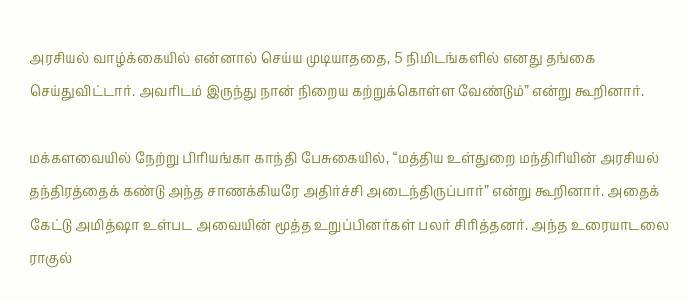அரசியல் வாழ்க்கையில் என்னால் செய்ய முடியாததை, 5 நிமிடங்களில் எனது தங்கை செய்துவிட்டார். அவரிடம் இருந்து நான் நிறைய கற்றுக்கொள்ள வேண்டும்” என்று கூறினார்.

மக்களவையில் நேற்று பிரியங்கா காந்தி பேசுகையில், “மத்திய உள்துறை மந்திரியின் அரசியல் தந்திரத்தைக் கண்டு அந்த சாணக்கியரே அதிர்ச்சி அடைந்திருப்பார்” என்று கூறினார். அதைக் கேட்டு அமித்ஷா உள்பட அவையின் மூத்த உறுப்பினர்கள் பலர் சிரித்தனர். அந்த உரையாடலை ராகுல்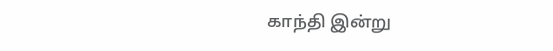காந்தி இன்று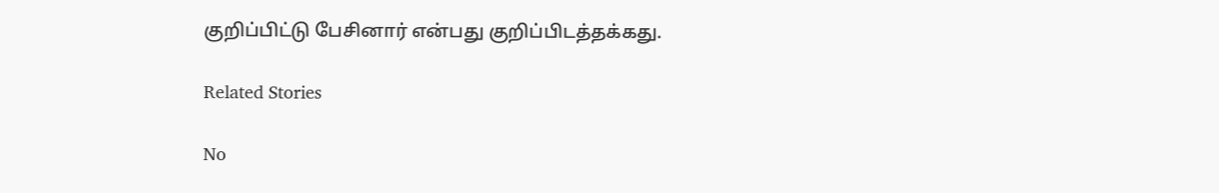குறிப்பிட்டு பேசினார் என்பது குறிப்பிடத்தக்கது.

Related Stories

No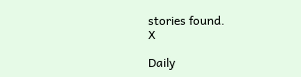stories found.
X

Daily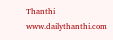Thanthi
www.dailythanthi.com